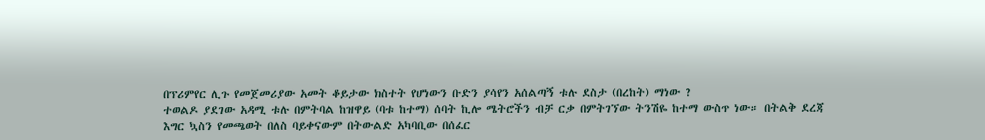በፕሪምየር ሊጉ የመጀመሪያው አመት ቆይታው ክስተት የሆነውን ቡድን ያሳየን አሰልጣኝ ቱሉ ደስታ (በረከት) ማነው ?
ተወልዶ ያደገው አዳሚ ቱሉ በምትባል ከዝዋይ (ባቱ ከተማ) ሰባት ኪሎ ሜትሮችን ብቻ ርቃ በምትገኘው ትንሽዬ ከተማ ውስጥ ነው። በትልቅ ደረጃ እግር ኳስን የመጫወት በለስ ባይቀናውም በትውልድ አካባቢው በሰፈር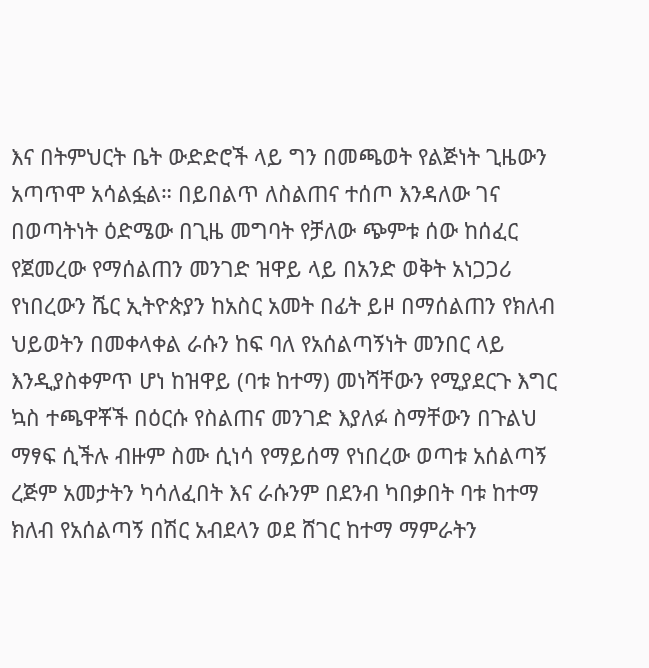እና በትምህርት ቤት ውድድሮች ላይ ግን በመጫወት የልጅነት ጊዜውን አጣጥሞ አሳልፏል። በይበልጥ ለስልጠና ተሰጦ እንዳለው ገና በወጣትነት ዕድሜው በጊዜ መግባት የቻለው ጭምቱ ሰው ከሰፈር የጀመረው የማሰልጠን መንገድ ዝዋይ ላይ በአንድ ወቅት አነጋጋሪ የነበረውን ሼር ኢትዮጵያን ከአስር አመት በፊት ይዞ በማሰልጠን የክለብ ህይወትን በመቀላቀል ራሱን ከፍ ባለ የአሰልጣኝነት መንበር ላይ እንዲያስቀምጥ ሆነ ከዝዋይ (ባቱ ከተማ) መነሻቸውን የሚያደርጉ እግር ኳስ ተጫዋቾች በዕርሱ የስልጠና መንገድ እያለፉ ስማቸውን በጉልህ ማፃፍ ሲችሉ ብዙም ስሙ ሲነሳ የማይሰማ የነበረው ወጣቱ አሰልጣኝ ረጅም አመታትን ካሳለፈበት እና ራሱንም በደንብ ካበቃበት ባቱ ከተማ ክለብ የአሰልጣኝ በሽር አብደላን ወደ ሸገር ከተማ ማምራትን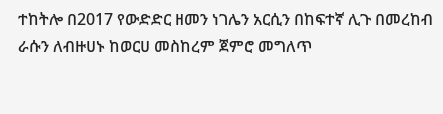ተከትሎ በ2017 የውድድር ዘመን ነገሌን አርሲን በከፍተኛ ሊጉ በመረከብ ራሱን ለብዙሀኑ ከወርሀ መስከረም ጀምሮ መግለጥ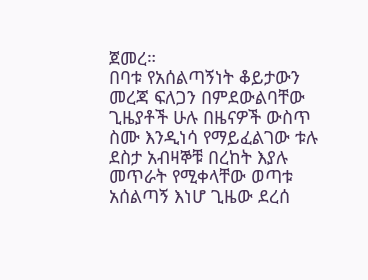ጀመረ።
በባቱ የአሰልጣኝነት ቆይታውን መረጃ ፍለጋን በምደውልባቸው ጊዜያቶች ሁሉ በዜናዎች ውስጥ ስሙ እንዲነሳ የማይፈልገው ቱሉ ደስታ አብዛኞቹ በረከት እያሉ መጥራት የሚቀላቸው ወጣቱ አሰልጣኝ እነሆ ጊዜው ደረሰ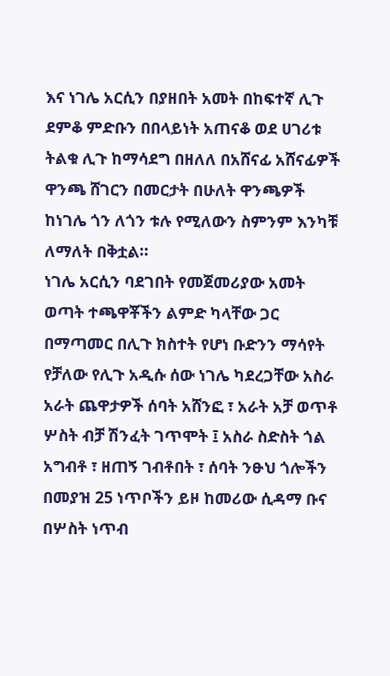እና ነገሌ አርሲን በያዘበት አመት በከፍተኛ ሊጉ ደምቆ ምድቡን በበላይነት አጠናቆ ወደ ሀገሪቱ ትልቁ ሊጉ ከማሳደግ በዘለለ በአሸናፊ አሸናፊዎች ዋንጫ ሸገርን በመርታት በሁለት ዋንጫዎች ከነገሌ ጎን ለጎን ቱሉ የሚለውን ስምንም እንካቹ ለማለት በቅቷል።
ነገሌ አርሲን ባደገበት የመጀመሪያው አመት ወጣት ተጫዋቾችን ልምድ ካላቸው ጋር በማጣመር በሊጉ ክስተት የሆነ ቡድንን ማሳየት የቻለው የሊጉ አዲሱ ሰው ነገሌ ካደረጋቸው አስራ አራት ጨዋታዎች ሰባት አሸንፎ ፣ አራት አቻ ወጥቶ ሦስት ብቻ ሽንፈት ገጥሞት ፤ አስራ ስድስት ጎል አግብቶ ፣ ዘጠኝ ገብቶበት ፣ ሰባት ንፁህ ጎሎችን በመያዝ 25 ነጥቦችን ይዞ ከመሪው ሲዳማ ቡና በሦስት ነጥብ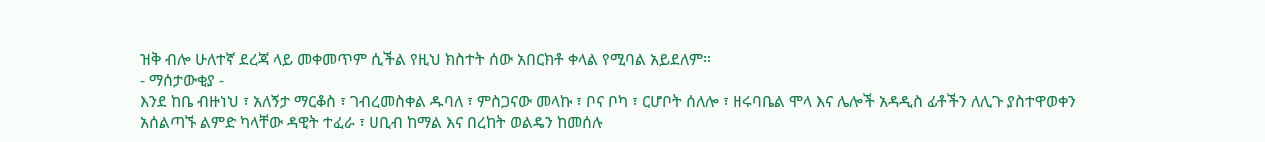ዝቅ ብሎ ሁለተኛ ደረጃ ላይ መቀመጥም ሲችል የዚህ ክስተት ሰው አበርክቶ ቀላል የሚባል አይደለም።
- ማሰታውቂያ -
እንደ ከቤ ብዙነህ ፣ አለኝታ ማርቆስ ፣ ገብረመስቀል ዱባለ ፣ ምስጋናው መላኩ ፣ ቦና ቦካ ፣ ርሆቦት ሰለሎ ፣ ዘሩባቤል ሞላ እና ሌሎች አዳዲስ ፊቶችን ለሊጉ ያስተዋወቀን አሰልጣኙ ልምድ ካላቸው ዳዊት ተፈራ ፣ ሀቢብ ከማል እና በረከት ወልዴን ከመሰሉ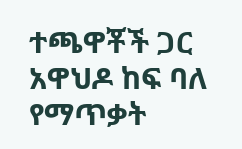ተጫዋቾች ጋር አዋህዶ ከፍ ባለ የማጥቃት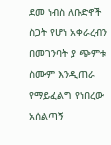ደመ ነብስ ለቡድኖች ስጋት የሆነ አቀራረብን በመገንባት ያ ጭምቱ ስሙም እንዲጠራ የማይፈልግ የነበረው አሰልጣኝ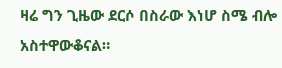ዛሬ ግን ጊዜው ደርሶ በስራው እነሆ ስሜ ብሎ አስተዋውቆናል።